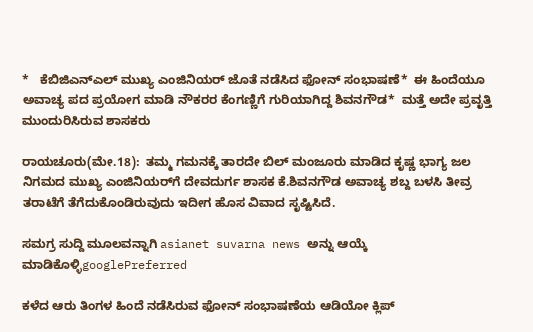*   ಕೆಬಿಜಿಎನ್‌ಎಲ್‌ ಮುಖ್ಯ ಎಂಜಿನಿಯರ್‌ ಜೊತೆ ನಡೆಸಿದ ಫೋನ್‌ ಸಂಭಾಷಣೆ*  ಈ ಹಿಂದೆಯೂ ಅವಾಚ್ಯ ಪದ ಪ್ರಯೋಗ ಮಾಡಿ ನೌಕರರ ಕೆಂಗಣ್ಣಿಗೆ ಗುರಿಯಾಗಿದ್ದ ಶಿವನಗೌಡ*  ಮತ್ತೆ ಅದೇ ಪ್ರವೃತ್ತಿ ಮುಂದುರಿಸಿರುವ ಶಾಸಕರು

ರಾಯಚೂರು(ಮೇ.18):  ತಮ್ಮ ಗಮನಕ್ಕೆ ತಾರದೇ ಬಿಲ್‌ ಮಂಜೂರು ಮಾಡಿದ ಕೃಷ್ಣ ಭಾಗ್ಯ ಜಲ ನಿಗಮದ ಮುಖ್ಯ ಎಂಜಿನಿಯರ್‌ಗೆ ದೇವದುರ್ಗ ಶಾಸಕ ಕೆ.ಶಿವನಗೌಡ ಅವಾಚ್ಯ ಶಬ್ದ ಬಳಸಿ ತೀವ್ರ ತರಾಟೆಗೆ ತೆಗೆದುಕೊಂಡಿರುವುದು ಇದೀಗ ಹೊಸ ವಿವಾದ ಸೃಷ್ಟಿಸಿದೆ.

ಸಮಗ್ರ ಸುದ್ದಿ ಮೂಲವನ್ನಾಗಿ asianet suvarna news ಅನ್ನು ಆಯ್ಕೆ ಮಾಡಿಕೊಳ್ಳಿgooglePreferred

ಕಳೆದ ಆರು ತಿಂಗಳ ಹಿಂದೆ ನಡೆಸಿರುವ ಫೋನ್‌ ಸಂಭಾಷಣೆಯ ಆಡಿಯೋ ಕ್ಲಿಪ್‌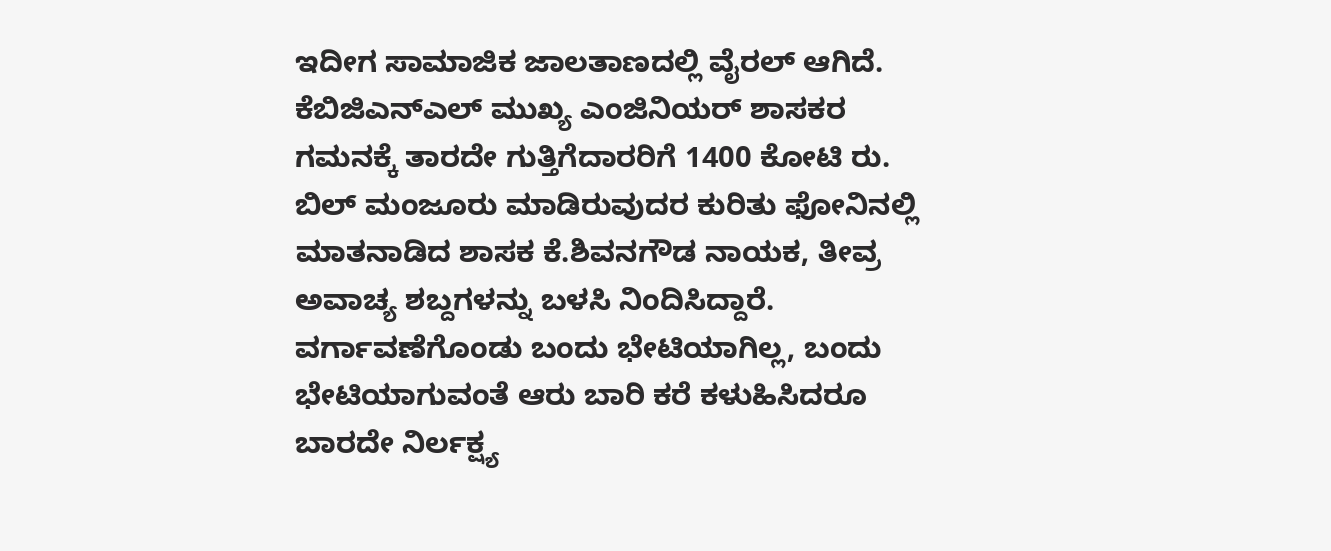ಇದೀಗ ಸಾಮಾಜಿಕ ಜಾಲತಾಣದಲ್ಲಿ ವೈರಲ್‌ ಆಗಿದೆ. ಕೆಬಿಜಿಎನ್‌ಎಲ್‌ ಮುಖ್ಯ ಎಂಜಿನಿಯರ್‌ ಶಾಸಕರ ಗಮನಕ್ಕೆ ತಾರದೇ ಗುತ್ತಿಗೆದಾರರಿಗೆ 1400 ಕೋಟಿ ರು. ಬಿಲ್‌ ಮಂಜೂರು ಮಾಡಿರುವುದರ ಕುರಿತು ಫೋನಿನಲ್ಲಿ ಮಾತನಾಡಿದ ಶಾಸಕ ಕೆ.ಶಿವನಗೌಡ ನಾಯಕ, ತೀವ್ರ ಅವಾಚ್ಯ ಶಬ್ದಗಳನ್ನು ಬಳಸಿ ನಿಂದಿಸಿದ್ದಾರೆ. ವರ್ಗಾವಣೆಗೊಂಡು ಬಂದು ಭೇಟಿಯಾಗಿಲ್ಲ, ಬಂದು ಭೇಟಿಯಾಗುವಂತೆ ಆರು ಬಾರಿ ಕರೆ ಕಳುಹಿಸಿದರೂ ಬಾರದೇ ನಿರ್ಲಕ್ಷ್ಯ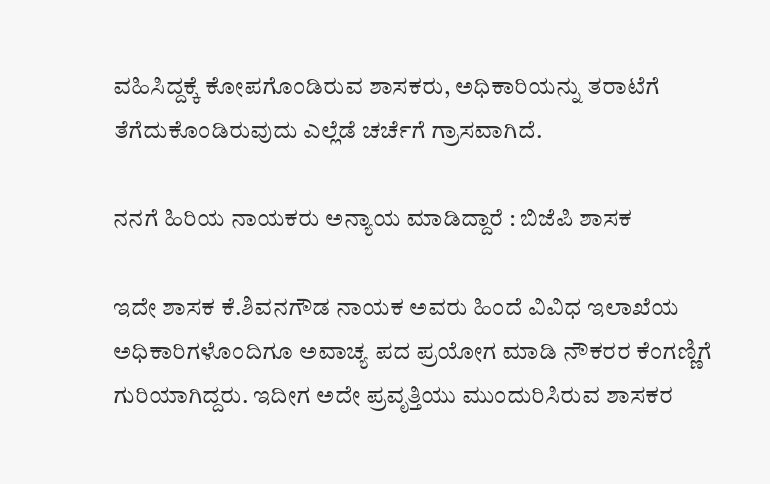ವಹಿಸಿದ್ದಕ್ಕೆ ಕೋಪಗೊಂಡಿರುವ ಶಾಸಕರು, ಅಧಿಕಾರಿಯನ್ನು ತರಾಟೆಗೆ ತೆಗೆದುಕೊಂಡಿರುವುದು ಎಲ್ಲೆಡೆ ಚರ್ಚೆಗೆ ಗ್ರಾಸವಾಗಿದೆ.

ನನಗೆ ಹಿರಿಯ ನಾಯಕರು ಅನ್ಯಾಯ ಮಾಡಿದ್ದಾರೆ : ಬಿಜೆಪಿ ಶಾಸಕ

ಇದೇ ಶಾಸಕ ಕೆ.ಶಿವನಗೌಡ ನಾಯಕ ಅವರು ಹಿಂದೆ ವಿವಿಧ ಇಲಾಖೆಯ ಅಧಿಕಾರಿಗಳೊಂದಿಗೂ ಅವಾಚ್ಯ ಪದ ಪ್ರಯೋಗ ಮಾಡಿ ನೌಕರರ ಕೆಂಗಣ್ಣಿಗೆ ಗುರಿಯಾಗಿದ್ದರು. ಇದೀಗ ಅದೇ ಪ್ರವೃತ್ತಿಯು ಮುಂದುರಿಸಿರುವ ಶಾಸಕರ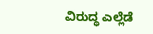ವಿರುದ್ಧ ಎಲ್ಲೆಡೆ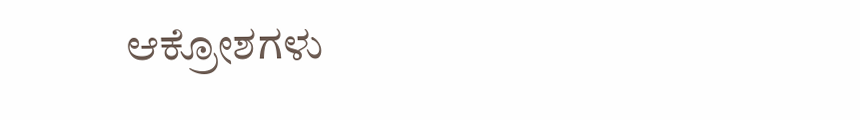ಆಕ್ರೋಶಗಳು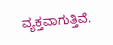ವ್ಯಕ್ತವಾಗುತ್ತಿವೆ.